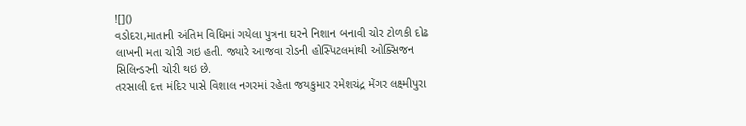![]()
વડોદરા,માતાની અંતિમ વિધિમાં ગયેલા પુત્રના ઘરને નિશાન બનાવી ચોર ટોળકી દોઢ લાખની મતા ચોરી ગઇ હતી. જ્યારે આજવા રોડની હોસ્પિટલમાંથી ઓક્સિજન સિલિન્ડરની ચોરી થઇ છે.
તરસાલી દત્ત મંદિર પાસે વિશાલ નગરમાં રહેતા જયકુમાર રમેશચંદ્ર મેંગર લક્ષ્મીપુરા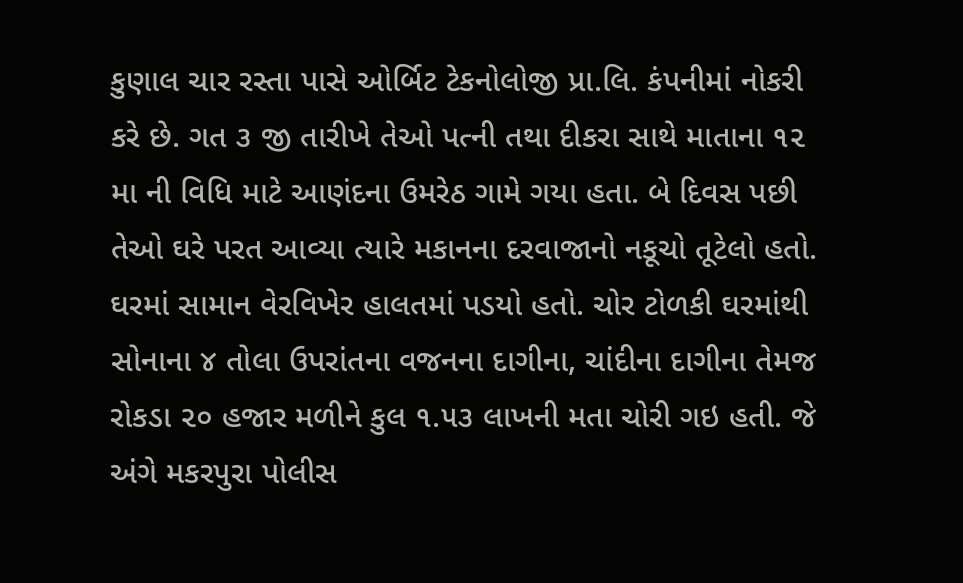કુણાલ ચાર રસ્તા પાસે ઓર્બિટ ટેકનોલોજી પ્રા.લિ. કંપનીમાં નોકરી કરે છે. ગત ૩ જી તારીખે તેઓ પત્ની તથા દીકરા સાથે માતાના ૧૨ મા ની વિધિ માટે આણંદના ઉમરેઠ ગામે ગયા હતા. બે દિવસ પછી તેઓ ઘરે પરત આવ્યા ત્યારે મકાનના દરવાજાનો નકૂચો તૂટેલો હતો. ઘરમાં સામાન વેરવિખેર હાલતમાં પડયો હતો. ચોર ટોળકી ઘરમાંથી સોનાના ૪ તોલા ઉપરાંતના વજનના દાગીના, ચાંદીના દાગીના તેમજ રોકડા ૨૦ હજાર મળીને કુલ ૧.૫૩ લાખની મતા ચોરી ગઇ હતી. જે અંગે મકરપુરા પોલીસ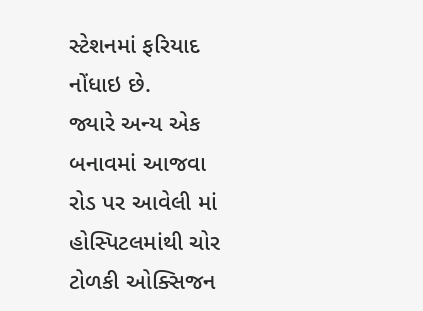સ્ટેશનમાં ફરિયાદ નોંધાઇ છે.
જ્યારે અન્ય એક બનાવમાં આજવા રોડ પર આવેલી માં હોસ્પિટલમાંથી ચોર ટોળકી ઓક્સિજન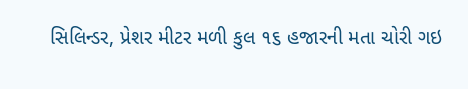સિલિન્ડર, પ્રેશર મીટર મળી કુલ ૧૬ હજારની મતા ચોરી ગઇ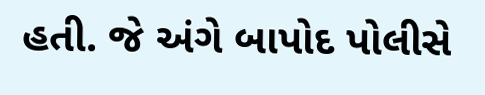હતી. જે અંગે બાપોદ પોલીસે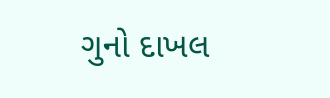ગુનો દાખલ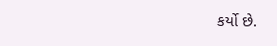કર્યો છે.